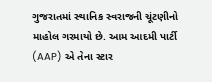ગુજરાતમાં સ્થાનિક સ્વરાજની ચૂંટણીનો માહોલ ગરમાયો છે. આમ આદમી પાર્ટી (AAP) એ તેના સ્ટાર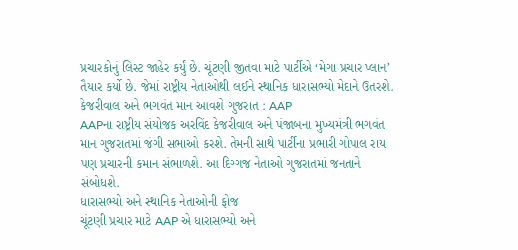પ્રચારકોનું લિસ્ટ જાહેર કર્યું છે. ચૂંટણી જીતવા માટે પાર્ટીએ ‘મેગા પ્રચાર પ્લાન’ તૈયાર કર્યો છે. જેમાં રાષ્ટ્રીય નેતાઓથી લઈને સ્થાનિક ધારાસભ્યો મેદાને ઉતરશે.
કેજરીવાલ અને ભગવંત માન આવશે ગુજરાત : AAP
AAPના રાષ્ટ્રીય સંયોજક અરવિંદ કેજરીવાલ અને પંજાબના મુખ્યમંત્રી ભગવંત માન ગુજરાતમાં જંગી સભાઓ કરશે. તેમની સાથે પાર્ટીના પ્રભારી ગોપાલ રાય પણ પ્રચારની કમાન સંભાળશે. આ દિગ્ગજ નેતાઓ ગુજરાતમાં જનતાને સંબોધશે.
ધારાસભ્યો અને સ્થાનિક નેતાઓની ફોજ
ચૂંટણી પ્રચાર માટે AAP એ ધારાસભ્યો અને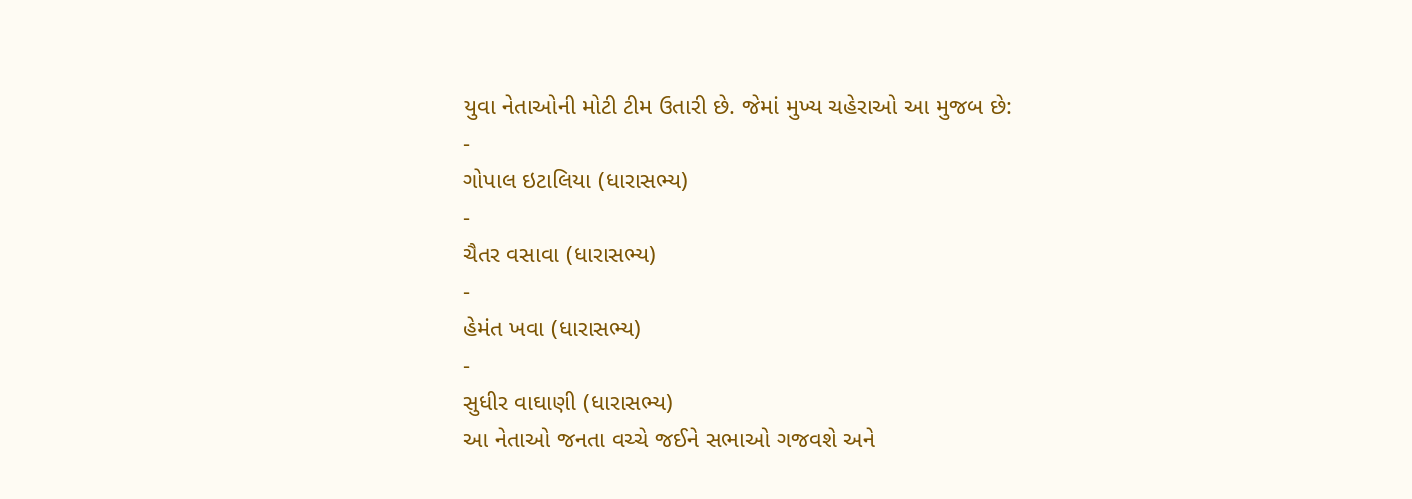યુવા નેતાઓની મોટી ટીમ ઉતારી છે. જેમાં મુખ્ય ચહેરાઓ આ મુજબ છે:
-
ગોપાલ ઇટાલિયા (ધારાસભ્ય)
-
ચૈતર વસાવા (ધારાસભ્ય)
-
હેમંત ખવા (ધારાસભ્ય)
-
સુધીર વાઘાણી (ધારાસભ્ય)
આ નેતાઓ જનતા વચ્ચે જઈને સભાઓ ગજવશે અને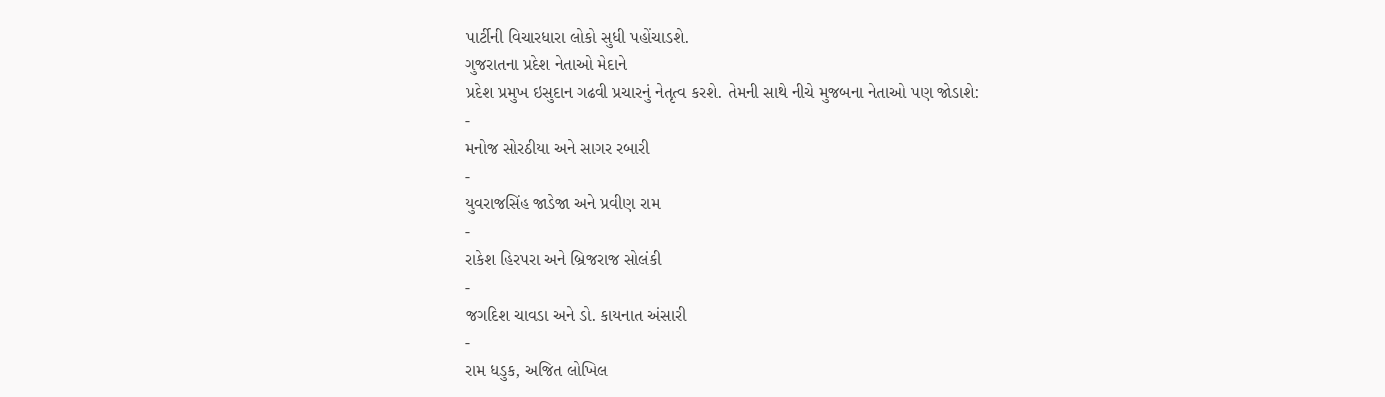પાર્ટીની વિચારધારા લોકો સુધી પહોંચાડશે.
ગુજરાતના પ્રદેશ નેતાઓ મેદાને
પ્રદેશ પ્રમુખ ઇસુદાન ગઢવી પ્રચારનું નેતૃત્વ કરશે. તેમની સાથે નીચે મુજબના નેતાઓ પણ જોડાશે:
-
મનોજ સોરઠીયા અને સાગર રબારી
-
યુવરાજસિંહ જાડેજા અને પ્રવીણ રામ
-
રાકેશ હિરપરા અને બ્રિજરાજ સોલંકી
-
જગદિશ ચાવડા અને ડો. કાયનાત અંસારી
-
રામ ધડુક, અજિત લોખિલ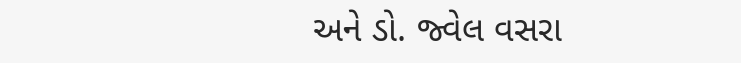અને ડો. જ્વેલ વસરા